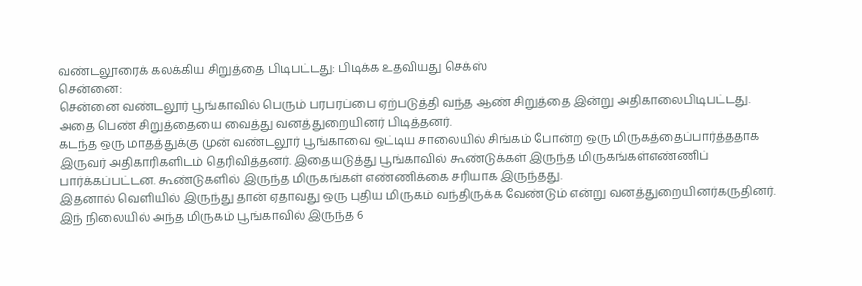வண்டலூரைக் கலக்கிய சிறுத்தை பிடிபட்டது: பிடிக்க உதவியது செக்ஸ்
சென்னை:
சென்னை வண்டலூர் பூங்காவில் பெரும் பரபரப்பை ஏற்படுத்தி வந்த ஆண் சிறுத்தை இன்று அதிகாலைபிடிபட்டது. அதை பெண் சிறுத்தையை வைத்து வனத்துறையினர் பிடித்தனர்.
கடந்த ஒரு மாதத்துக்கு முன் வண்டலூர் பூங்காவை ஒட்டிய சாலையில் சிங்கம் போன்ற ஒரு மிருகத்தைப்பார்த்ததாக இருவர் அதிகாரிகளிடம் தெரிவித்தனர். இதையடுத்து பூங்காவில் கூண்டுக்கள் இருந்த மிருகங்கள்எண்ணிப் பார்க்கப்பட்டன. கூண்டுகளில் இருந்த மிருகங்கள் எண்ணிக்கை சரியாக இருந்தது.
இதனால் வெளியில் இருந்து தான் ஏதாவது ஒரு புதிய மிருகம் வந்திருக்க வேண்டும் என்று வனத்துறையினர்கருதினர்.
இந் நிலையில் அந்த மிருகம் பூங்காவில் இருந்த 6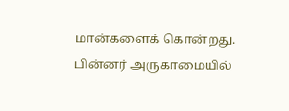மான்களைக் கொன்றது. பின்னர் அருகாமையில்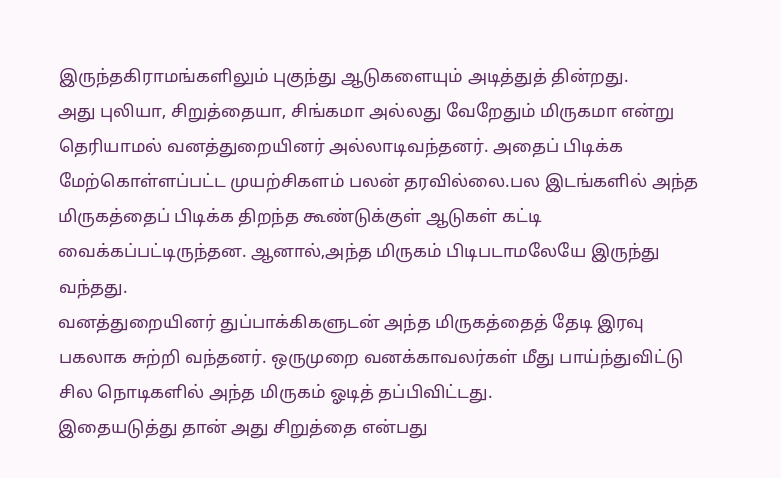இருந்தகிராமங்களிலும் புகுந்து ஆடுகளையும் அடித்துத் தின்றது.
அது புலியா, சிறுத்தையா, சிங்கமா அல்லது வேறேதும் மிருகமா என்று தெரியாமல் வனத்துறையினர் அல்லாடிவந்தனர். அதைப் பிடிக்க மேற்கொள்ளப்பட்ட முயற்சிகளம் பலன் தரவில்லை.பல இடங்களில் அந்த மிருகத்தைப் பிடிக்க திறந்த கூண்டுக்குள் ஆடுகள் கட்டி வைக்கப்பட்டிருந்தன. ஆனால்,அந்த மிருகம் பிடிபடாமலேயே இருந்து வந்தது.
வனத்துறையினர் துப்பாக்கிகளுடன் அந்த மிருகத்தைத் தேடி இரவு பகலாக சுற்றி வந்தனர். ஒருமுறை வனக்காவலர்கள் மீது பாய்ந்துவிட்டு சில நொடிகளில் அந்த மிருகம் ஓடித் தப்பிவிட்டது.
இதையடுத்து தான் அது சிறுத்தை என்பது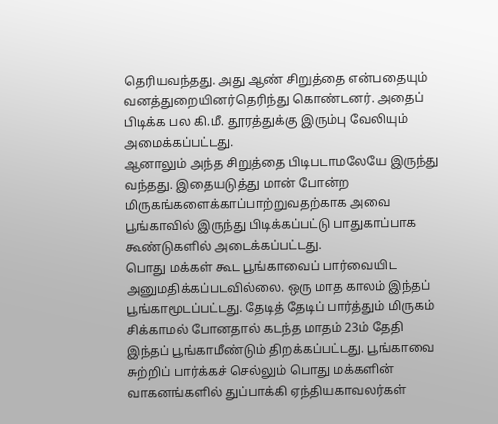தெரியவந்தது. அது ஆண் சிறுத்தை என்பதையும் வனத்துறையினர்தெரிந்து கொண்டனர். அதைப் பிடிக்க பல கி.மீ. தூரத்துக்கு இரும்பு வேலியும் அமைக்கப்பட்டது.
ஆனாலும் அந்த சிறுத்தை பிடிபடாமலேயே இருந்து வந்தது. இதையடுத்து மான் போன்ற மிருகங்களைக்காப்பாற்றுவதற்காக அவை பூங்காவில் இருந்து பிடிக்கப்பட்டு பாதுகாப்பாக கூண்டுகளில் அடைக்கப்பட்டது.
பொது மக்கள் கூட பூங்காவைப் பார்வையிட அனுமதிக்கப்படவில்லை. ஒரு மாத காலம் இந்தப் பூங்காமூடப்பட்டது. தேடித் தேடிப் பார்த்தும் மிருகம் சிக்காமல் போனதால் கடந்த மாதம் 23ம் தேதி இந்தப் பூங்காமீண்டும் திறக்கப்பட்டது. பூங்காவை சுற்றிப் பார்க்கச் செல்லும் பொது மக்களின் வாகனங்களில் துப்பாக்கி ஏந்தியகாவலர்கள்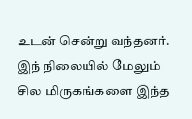உடன் சென்று வந்தனர்.
இந் நிலையில் மேலும் சில மிருகங்களை இந்த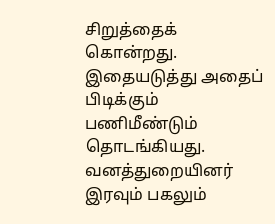சிறுத்தைக் கொன்றது. இதையடுத்து அதைப் பிடிக்கும் பணிமீண்டும் தொடங்கியது. வனத்துறையினர் இரவும் பகலும்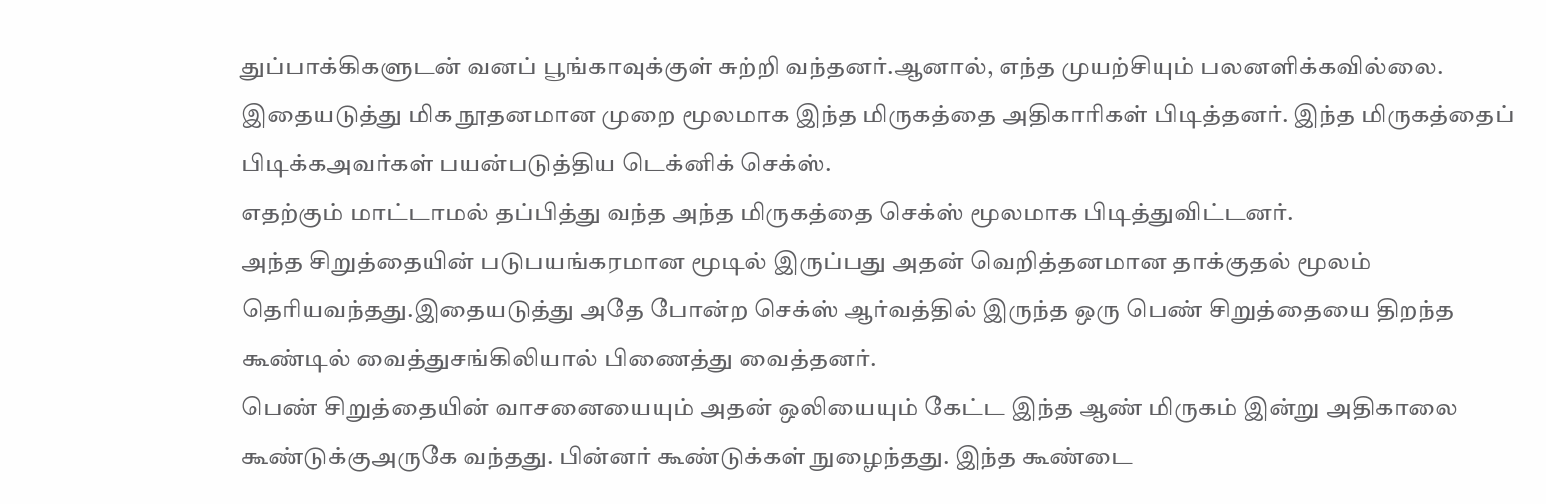துப்பாக்கிகளுடன் வனப் பூங்காவுக்குள் சுற்றி வந்தனர்.ஆனால், எந்த முயற்சியும் பலனளிக்கவில்லை.
இதையடுத்து மிக நூதனமான முறை மூலமாக இந்த மிருகத்தை அதிகாரிகள் பிடித்தனர். இந்த மிருகத்தைப் பிடிக்கஅவர்கள் பயன்படுத்திய டெக்னிக் செக்ஸ்.
எதற்கும் மாட்டாமல் தப்பித்து வந்த அந்த மிருகத்தை செக்ஸ் மூலமாக பிடித்துவிட்டனர்.
அந்த சிறுத்தையின் படுபயங்கரமான மூடில் இருப்பது அதன் வெறித்தனமான தாக்குதல் மூலம் தெரியவந்தது.இதையடுத்து அதே போன்ற செக்ஸ் ஆர்வத்தில் இருந்த ஒரு பெண் சிறுத்தையை திறந்த கூண்டில் வைத்துசங்கிலியால் பிணைத்து வைத்தனர்.
பெண் சிறுத்தையின் வாசனையையும் அதன் ஒலியையும் கேட்ட இந்த ஆண் மிருகம் இன்று அதிகாலை கூண்டுக்குஅருகே வந்தது. பின்னர் கூண்டுக்கள் நுழைந்தது. இந்த கூண்டை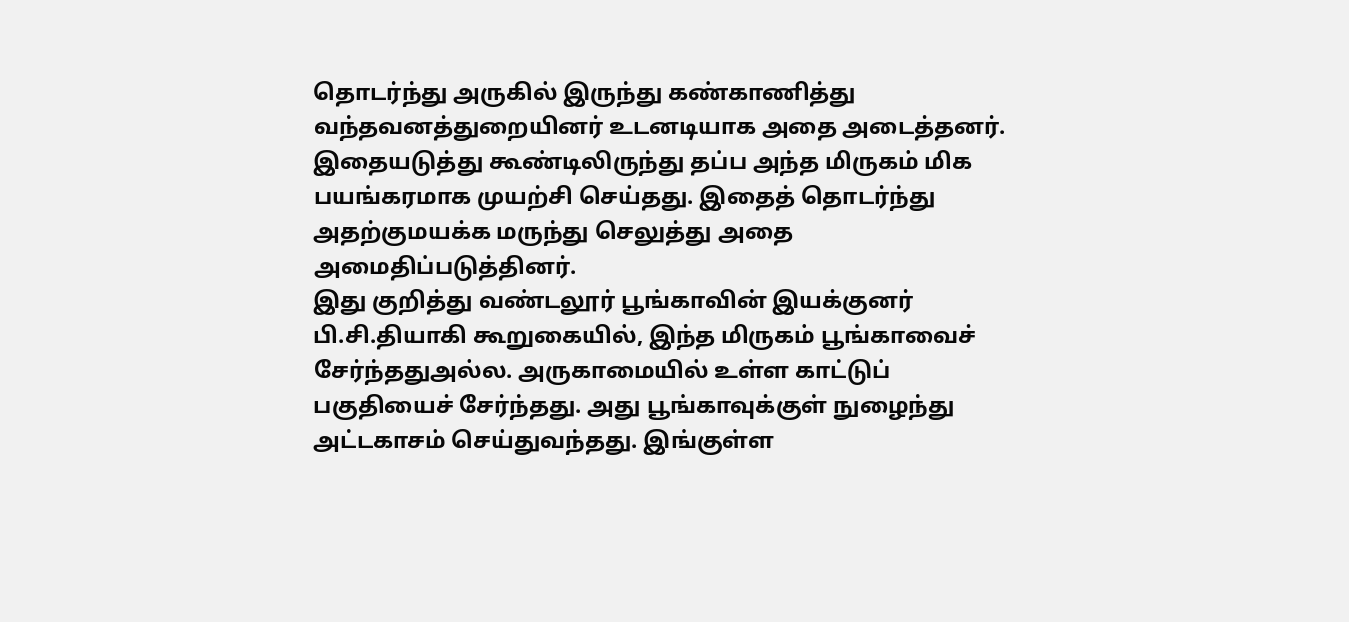தொடர்ந்து அருகில் இருந்து கண்காணித்து வந்தவனத்துறையினர் உடனடியாக அதை அடைத்தனர்.
இதையடுத்து கூண்டிலிருந்து தப்ப அந்த மிருகம் மிக பயங்கரமாக முயற்சி செய்தது. இதைத் தொடர்ந்து அதற்குமயக்க மருந்து செலுத்து அதை அமைதிப்படுத்தினர்.
இது குறித்து வண்டலூர் பூங்காவின் இயக்குனர் பி.சி.தியாகி கூறுகையில், இந்த மிருகம் பூங்காவைச் சேர்ந்ததுஅல்ல. அருகாமையில் உள்ள காட்டுப் பகுதியைச் சேர்ந்தது. அது பூங்காவுக்குள் நுழைந்து அட்டகாசம் செய்துவந்தது. இங்குள்ள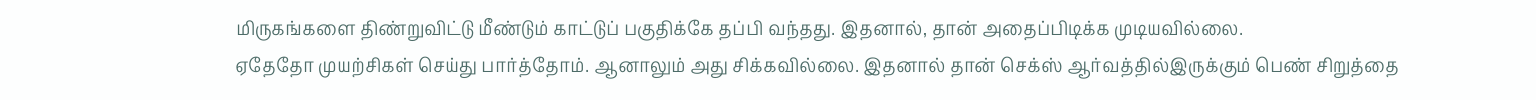மிருகங்களை திண்றுவிட்டு மீண்டும் காட்டுப் பகுதிக்கே தப்பி வந்தது. இதனால், தான் அதைப்பிடிக்க முடியவில்லை.
ஏதேதோ முயற்சிகள் செய்து பார்த்தோம். ஆனாலும் அது சிக்கவில்லை. இதனால் தான் செக்ஸ் ஆர்வத்தில்இருக்கும் பெண் சிறுத்தை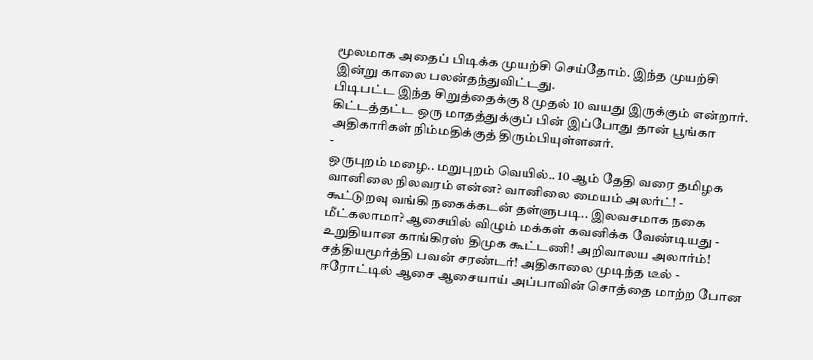மூலமாக அதைப் பிடிக்க முயற்சி செய்தோம். இந்த முயற்சி இன்று காலை பலன்தந்துவிட்டது.
பிடிபட்ட இந்த சிறுத்தைக்கு 8 முதல் 10 வயது இருக்கும் என்றார்.
கிட்டத்தட்ட ஒரு மாதத்துக்குப் பின் இப்போது தான் பூங்கா அதிகாரிகள் நிம்மதிக்குத் திரும்பியுள்ளனர்.
-
ஒருபுறம் மழை.. மறுபுறம் வெயில்.. 10 ஆம் தேதி வரை தமிழக வானிலை நிலவரம் என்ன? வானிலை மையம் அலர்ட்! -
கூட்டுறவு வங்கி நகைக்கடன் தள்ளுபடி.. இலவசமாக நகை மீட்கலாமா? ஆசையில் விழும் மக்கள் கவனிக்க வேண்டியது -
உறுதியான காங்கிரஸ் திமுக கூட்டணி! அறிவாலய அலார்ம்! சத்தியமூர்த்தி பவன் சரண்டர்! அதிகாலை முடிந்த டீல் -
ஈரோட்டில் ஆசை ஆசையாய் அப்பாவின் சொத்தை மாற்ற போன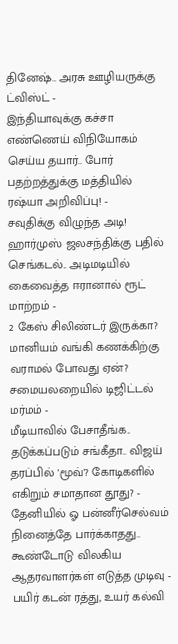தினேஷ்.. அரசு ஊழியருக்கு ட்விஸ்ட் -
இந்தியாவுக்கு கச்சா எண்ணெய் விநியோகம் செய்ய தயார்.. போர் பதற்றத்துக்கு மத்தியில் ரஷ்யா அறிவிப்பு! -
சவுதிக்கு விழுந்த அடி! ஹார்முஸ் ஜலசந்திக்கு பதில் செங்கடல்.. அடிமடியில் கைவைத்த ஈரானால் ரூட் மாற்றம் -
2 கேஸ் சிலிண்டர் இருக்கா? மானியம் வங்கி கணக்கிற்கு வராமல் போவது ஏன்? சமையலறையில் டிஜிட்டல் மர்மம் -
மீடியாவில் பேசாதீங்க.. தடுக்கப்படும் சங்கீதா.. விஜய் தரப்பில் 'மூவ்'? கோடிகளில் எகிறும் சமாதான தூது? -
தேனியில் ஓ பன்னீர்செல்வம் நினைத்தே பார்க்காதது.. கூண்டோடு விலகிய ஆதரவாளர்கள் எடுத்த முடிவு -
பயிர் கடன் ரத்து, உயர் கல்வி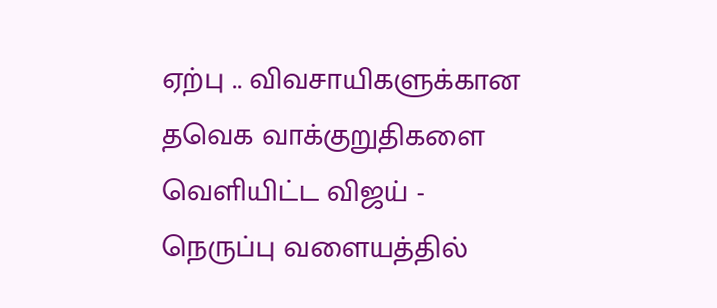ஏற்பு .. விவசாயிகளுக்கான தவெக வாக்குறுதிகளை வெளியிட்ட விஜய் -
நெருப்பு வளையத்தில்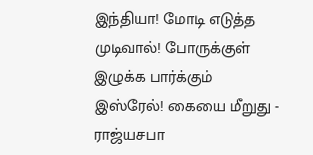இந்தியா! மோடி எடுத்த முடிவால்! போருக்குள் இழுக்க பார்க்கும் இஸ்ரேல்! கையை மீறுது -
ராஜ்யசபா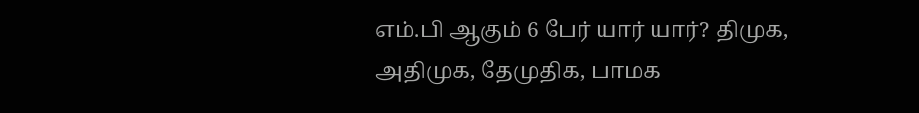எம்.பி ஆகும் 6 பேர் யார் யார்? திமுக, அதிமுக, தேமுதிக, பாமக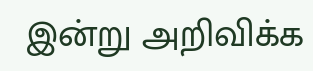இன்று அறிவிக்க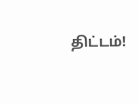திட்டம்!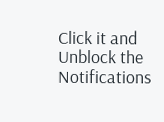Click it and Unblock the Notifications